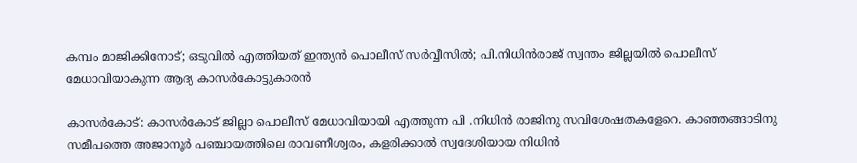കമ്പം മാജിക്കിനോട്; ഒടുവിൽ എത്തിയത് ഇന്ത്യന്‍ പൊലീസ് സര്‍വ്വീസില്‍; പി.നിധിന്‍രാജ് സ്വന്തം ജില്ലയില്‍ പൊലീസ് മേധാവിയാകുന്ന ആദ്യ കാസര്‍കോട്ടുകാരന്‍

കാസര്‍കോട്: കാസര്‍കോട് ജില്ലാ പൊലീസ് മേധാവിയായി എത്തുന്ന പി .നിധിന്‍ രാജിനു സവിശേഷതകളേറെ. കാഞ്ഞങ്ങാടിനു സമീപത്തെ അജാനൂര്‍ പഞ്ചായത്തിലെ രാവണീശ്വരം, കളരിക്കാല്‍ സ്വദേശിയായ നിധിന്‍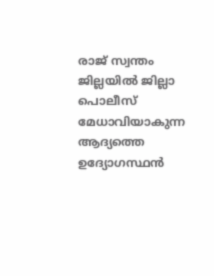രാജ് സ്വന്തം ജില്ലയില്‍ ജില്ലാ പൊലീസ് മേധാവിയാകുന്ന ആദ്യത്തെ ഉദ്യോഗസ്ഥന്‍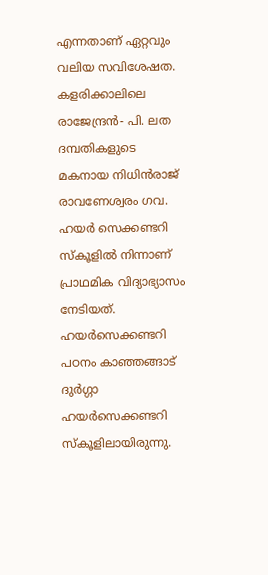എന്നതാണ് ഏറ്റവും വലിയ സവിശേഷത. കളരിക്കാലിലെ രാജേന്ദ്രന്‍- പി. ലത ദമ്പതികളുടെ മകനായ നിധിന്‍രാജ് രാവണേശ്വരം ഗവ. ഹയര്‍ സെക്കണ്ടറി സ്‌കൂളില്‍ നിന്നാണ് പ്രാഥമിക വിദ്യാഭ്യാസം നേടിയത്.
ഹയര്‍സെക്കണ്ടറി പഠനം കാഞ്ഞങ്ങാട് ദുര്‍ഗ്ഗാ ഹയര്‍സെക്കണ്ടറി സ്‌കൂളിലായിരുന്നു.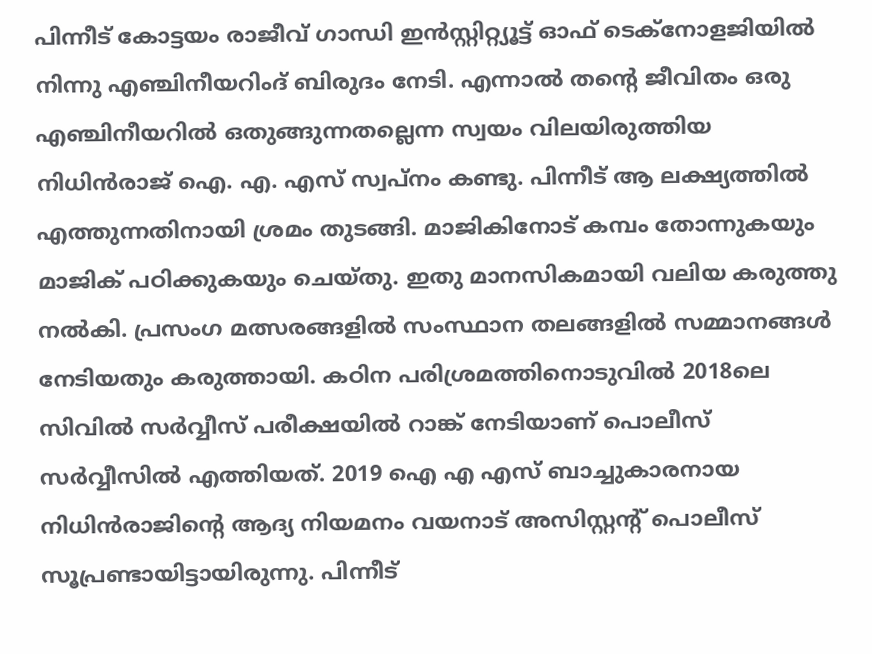പിന്നീട് കോട്ടയം രാജീവ് ഗാന്ധി ഇന്‍സ്റ്റിറ്റ്യൂട്ട് ഓഫ് ടെക്‌നോളജിയില്‍ നിന്നു എഞ്ചിനീയറിംദ് ബിരുദം നേടി. എന്നാല്‍ തന്റെ ജീവിതം ഒരു എഞ്ചിനീയറില്‍ ഒതുങ്ങുന്നതല്ലെന്ന സ്വയം വിലയിരുത്തിയ നിധിന്‍രാജ് ഐ. എ. എസ് സ്വപ്‌നം കണ്ടു. പിന്നീട് ആ ലക്ഷ്യത്തില്‍ എത്തുന്നതിനായി ശ്രമം തുടങ്ങി. മാജികിനോട് കമ്പം തോന്നുകയും മാജിക് പഠിക്കുകയും ചെയ്തു. ഇതു മാനസികമായി വലിയ കരുത്തു നല്‍കി. പ്രസംഗ മത്സരങ്ങളില്‍ സംസ്ഥാന തലങ്ങളില്‍ സമ്മാനങ്ങള്‍ നേടിയതും കരുത്തായി. കഠിന പരിശ്രമത്തിനൊടുവില്‍ 2018ലെ സിവില്‍ സര്‍വ്വീസ് പരീക്ഷയില്‍ റാങ്ക് നേടിയാണ് പൊലീസ് സര്‍വ്വീസില്‍ എത്തിയത്. 2019 ഐ എ എസ് ബാച്ചുകാരനായ നിധിന്‍രാജിന്റെ ആദ്യ നിയമനം വയനാട് അസിസ്റ്റന്റ് പൊലീസ് സൂപ്രണ്ടായിട്ടായിരുന്നു. പിന്നീട്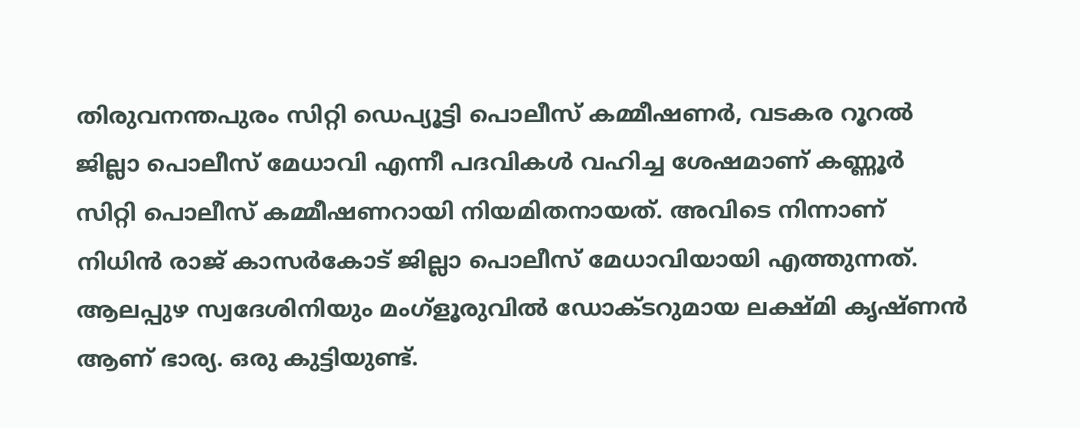തിരുവനന്തപുരം സിറ്റി ഡെപ്യൂട്ടി പൊലീസ് കമ്മീഷണര്‍, വടകര റൂറല്‍ ജില്ലാ പൊലീസ് മേധാവി എന്നീ പദവികള്‍ വഹിച്ച ശേഷമാണ് കണ്ണൂര്‍ സിറ്റി പൊലീസ് കമ്മീഷണറായി നിയമിതനായത്. അവിടെ നിന്നാണ് നിധിന്‍ രാജ് കാസര്‍കോട് ജില്ലാ പൊലീസ് മേധാവിയായി എത്തുന്നത്. ആലപ്പുഴ സ്വദേശിനിയും മംഗ്‌ളൂരുവില്‍ ഡോക്ടറുമായ ലക്ഷ്മി കൃഷ്ണന്‍ ആണ് ഭാര്യ. ഒരു കുട്ടിയുണ്ട്.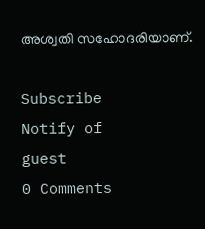അശ്വതി സഹോദരിയാണ്.

Subscribe
Notify of
guest
0 Comments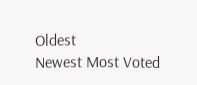Oldest
Newest Most Voted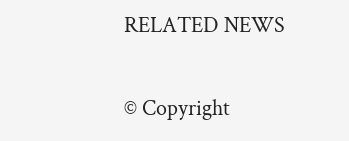RELATED NEWS

© Copyright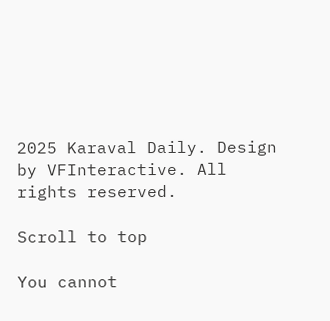2025 Karaval Daily. Design by VFInteractive. All rights reserved.

Scroll to top

You cannot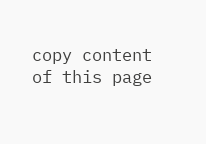copy content of this page